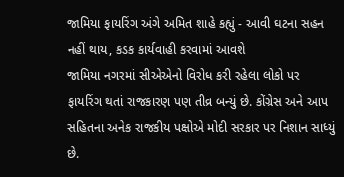જામિયા ફાયરિંગ અંગે અમિત શાહે કહ્યું - આવી ઘટના સહન નહીં થાય, કડક કાર્યવાહી કરવામાં આવશે
જામિયા નગરમાં સીએએનો વિરોધ કરી રહેલા લોકો પર ફાયરિંગ થતાં રાજકારણ પણ તીવ્ર બન્યું છે. કોંગ્રેસ અને આપ સહિતના અનેક રાજકીય પક્ષોએ મોદી સરકાર પર નિશાન સાધ્યું છે.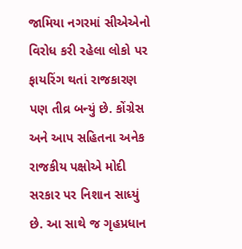જામિયા નગરમાં સીએએનો વિરોધ કરી રહેલા લોકો પર ફાયરિંગ થતાં રાજકારણ પણ તીવ્ર બન્યું છે. કોંગ્રેસ અને આપ સહિતના અનેક રાજકીય પક્ષોએ મોદી સરકાર પર નિશાન સાધ્યું છે. આ સાથે જ ગૃહપ્રધાન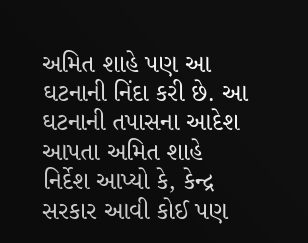અમિત શાહે પણ આ ઘટનાની નિંદા કરી છે. આ ઘટનાની તપાસના આદેશ આપતા અમિત શાહે નિર્દેશ આપ્યો કે, કેન્દ્ર સરકાર આવી કોઈ પણ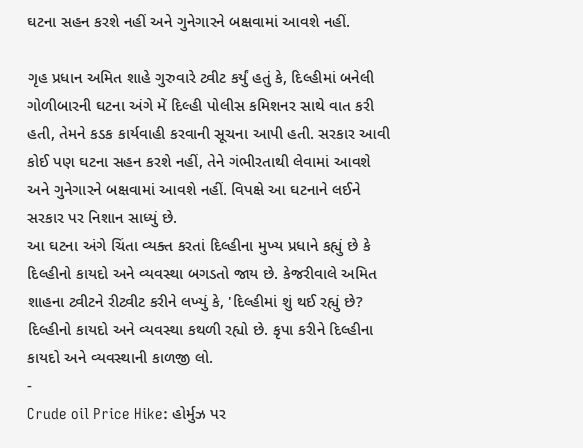ઘટના સહન કરશે નહીં અને ગુનેગારને બક્ષવામાં આવશે નહીં.

ગૃહ પ્રધાન અમિત શાહે ગુરુવારે ટ્વીટ કર્યું હતું કે, દિલ્હીમાં બનેલી ગોળીબારની ઘટના અંગે મેં દિલ્હી પોલીસ કમિશનર સાથે વાત કરી હતી, તેમને કડક કાર્યવાહી કરવાની સૂચના આપી હતી. સરકાર આવી કોઈ પણ ઘટના સહન કરશે નહીં, તેને ગંભીરતાથી લેવામાં આવશે અને ગુનેગારને બક્ષવામાં આવશે નહીં. વિપક્ષે આ ઘટનાને લઈને સરકાર પર નિશાન સાધ્યું છે.
આ ઘટના અંગે ચિંતા વ્યક્ત કરતાં દિલ્હીના મુખ્ય પ્રધાને કહ્યું છે કે દિલ્હીનો કાયદો અને વ્યવસ્થા બગડતો જાય છે. કેજરીવાલે અમિત શાહના ટ્વીટને રીટ્વીટ કરીને લખ્યું કે, 'દિલ્હીમાં શું થઈ રહ્યું છે? દિલ્હીનો કાયદો અને વ્યવસ્થા કથળી રહ્યો છે. કૃપા કરીને દિલ્હીના કાયદો અને વ્યવસ્થાની કાળજી લો.
-
Crude oil Price Hike: હોર્મુઝ પર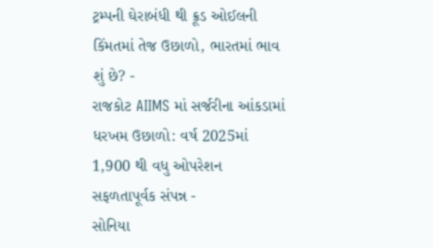ટ્રમ્પની ઘેરાબંધી થી ક્રૂડ ઓઈલની કિંમતમાં તેજ ઉછાળો, ભારતમાં ભાવ શું છે? -
રાજકોટ AIIMS માં સર્જરીના આંકડામાં ધરખમ ઉછાળો: વર્ષ 2025માં 1,900 થી વધુ ઓપરેશન સફળતાપૂર્વક સંપન્ન -
સોનિયા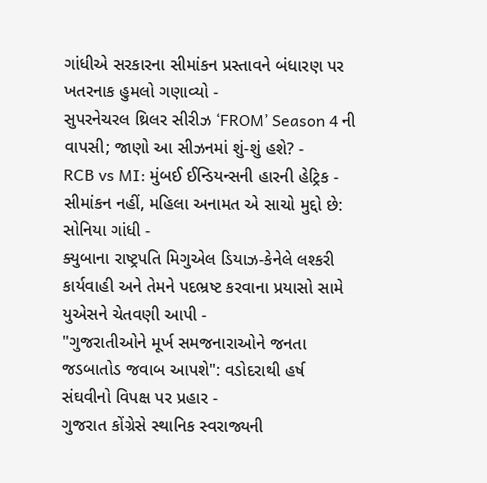ગાંધીએ સરકારના સીમાંકન પ્રસ્તાવને બંધારણ પર ખતરનાક હુમલો ગણાવ્યો -
સુપરનેચરલ થ્રિલર સીરીઝ ‘FROM’ Season 4 ની વાપસી; જાણો આ સીઝનમાં શું-શું હશે? -
RCB vs MI: મુંબઈ ઈન્ડિયન્સની હારની હેટ્રિક -
સીમાંકન નહીં, મહિલા અનામત એ સાચો મુદ્દો છે: સોનિયા ગાંધી -
ક્યુબાના રાષ્ટ્રપતિ મિગુએલ ડિયાઝ-કેનેલે લશ્કરી કાર્યવાહી અને તેમને પદભ્રષ્ટ કરવાના પ્રયાસો સામે યુએસને ચેતવણી આપી -
"ગુજરાતીઓને મૂર્ખ સમજનારાઓને જનતા જડબાતોડ જવાબ આપશે": વડોદરાથી હર્ષ સંઘવીનો વિપક્ષ પર પ્રહાર -
ગુજરાત કોંગ્રેસે સ્થાનિક સ્વરાજ્યની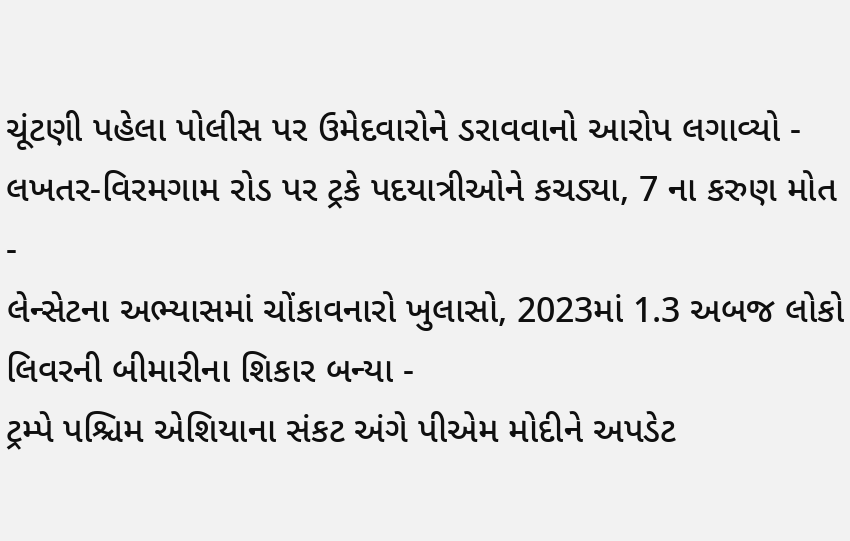ચૂંટણી પહેલા પોલીસ પર ઉમેદવારોને ડરાવવાનો આરોપ લગાવ્યો -
લખતર-વિરમગામ રોડ પર ટ્રકે પદયાત્રીઓને કચડ્યા, 7 ના કરુણ મોત -
લેન્સેટના અભ્યાસમાં ચોંકાવનારો ખુલાસો, 2023માં 1.3 અબજ લોકો લિવરની બીમારીના શિકાર બન્યા -
ટ્રમ્પે પશ્ચિમ એશિયાના સંકટ અંગે પીએમ મોદીને અપડેટ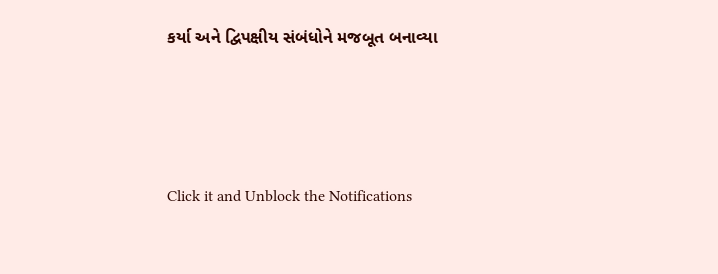કર્યા અને દ્વિપક્ષીય સંબંધોને મજબૂત બનાવ્યા






Click it and Unblock the Notifications